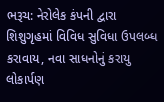ભરૂચ: નેરોલેક કંપની દ્વારા શિશુગૃહમાં વિવિધ સુવિધા ઉપલબ્ધ કરાવાય, નવા સાધનોનું કરાયુ લોકાર્પણ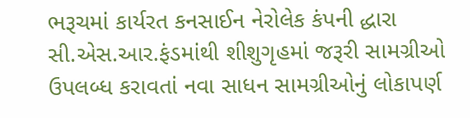ભરૂચમાં કાર્યરત કનસાઈન નેરોલેક કંપની દ્ધારા સી.એસ.આર.ફંડમાંથી શીશુગૃહમાં જરૂરી સામગ્રીઓ ઉપલબ્ધ કરાવતાં નવા સાધન સામગ્રીઓનું લોકાપર્ણ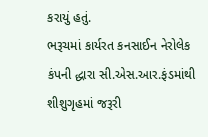કરાયું હતું.
ભરૂચમાં કાર્યરત કનસાઈન નેરોલેક કંપની દ્ધારા સી.એસ.આર.ફંડમાંથી શીશુગૃહમાં જરૂરી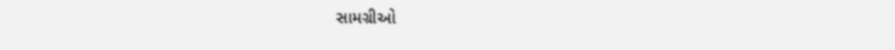સામગ્રીઓ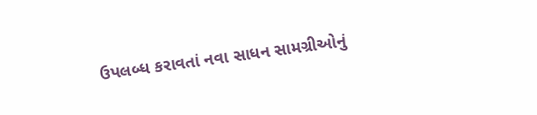ઉપલબ્ધ કરાવતાં નવા સાધન સામગ્રીઓનું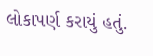લોકાપર્ણ કરાયું હતું.